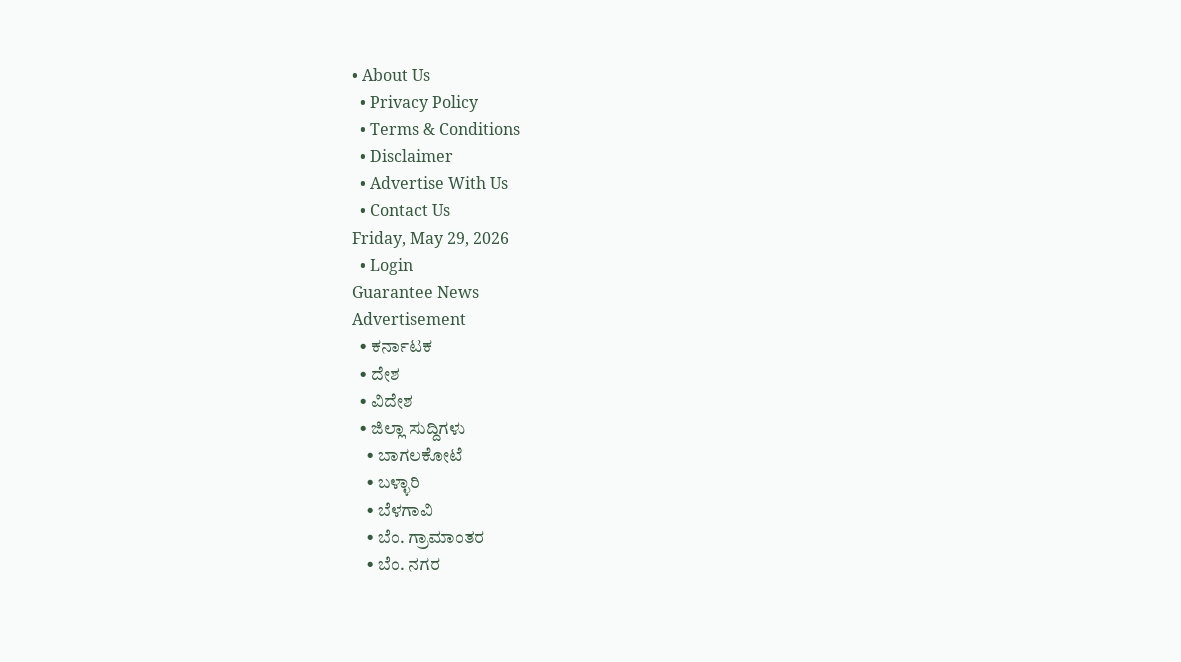• About Us
  • Privacy Policy
  • Terms & Conditions
  • Disclaimer
  • Advertise With Us
  • Contact Us
Friday, May 29, 2026
  • Login
Guarantee News
Advertisement
  • ಕರ್ನಾಟಕ
  • ದೇಶ
  • ವಿದೇಶ
  • ಜಿಲ್ಲಾ ಸುದ್ದಿಗಳು
    • ಬಾಗಲಕೋಟೆ
    • ಬಳ್ಳಾರಿ
    • ಬೆಳಗಾವಿ
    • ಬೆಂ. ಗ್ರಾಮಾಂತರ
    • ಬೆಂ. ನಗರ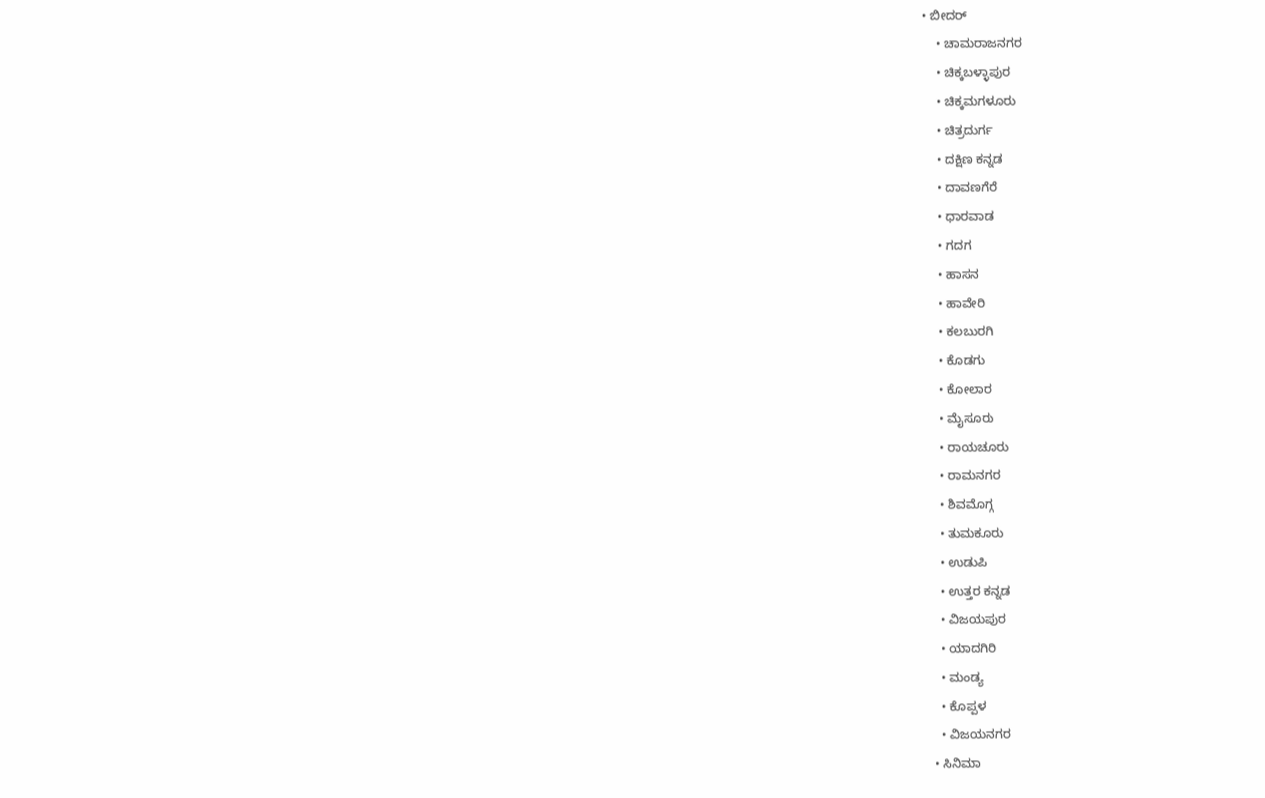• ಬೀದರ್
    • ಚಾಮರಾಜನಗರ
    • ಚಿಕ್ಕಬಳ್ಳಾಪುರ
    • ಚಿಕ್ಕಮಗಳೂರು
    • ಚಿತ್ರದುರ್ಗ
    • ದಕ್ಷಿಣ ಕನ್ನಡ
    • ದಾವಣಗೆರೆ
    • ಧಾರವಾಡ
    • ಗದಗ
    • ಹಾಸನ
    • ಹಾವೇರಿ
    • ಕಲಬುರಗಿ
    • ಕೊಡಗು
    • ಕೋಲಾರ
    • ಮೈಸೂರು
    • ರಾಯಚೂರು
    • ರಾಮನಗರ
    • ಶಿವಮೊಗ್ಗ
    • ತುಮಕೂರು
    • ಉಡುಪಿ
    • ಉತ್ತರ ಕನ್ನಡ
    • ವಿಜಯಪುರ
    • ಯಾದಗಿರಿ
    • ಮಂಡ್ಯ
    • ಕೊಪ್ಪಳ
    • ವಿಜಯನಗರ
  • ಸಿನಿಮಾ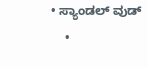• ಸ್ಯಾಂಡಲ್ ವುಡ್
    •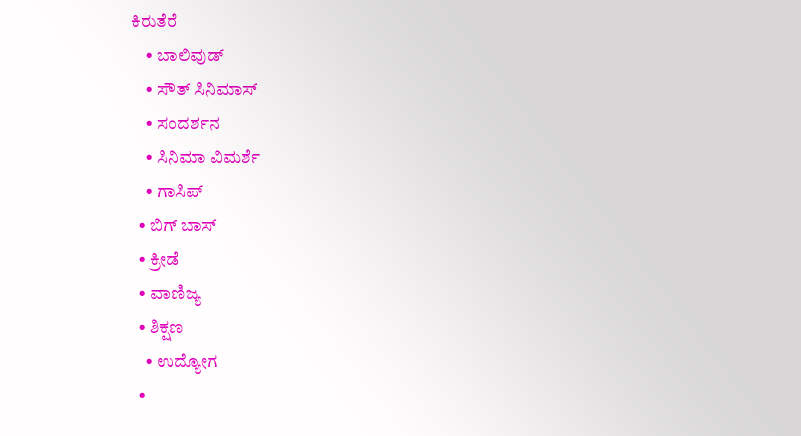ಕಿರುತೆರೆ
    • ಬಾಲಿವುಡ್
    • ಸೌತ್ ಸಿನಿಮಾಸ್
    • ಸಂದರ್ಶನ
    • ಸಿನಿಮಾ ವಿಮರ್ಶೆ
    • ಗಾಸಿಪ್
  • ಬಿಗ್ ಬಾಸ್
  • ಕ್ರೀಡೆ
  • ವಾಣಿಜ್ಯ
  • ಶಿಕ್ಷಣ
    • ಉದ್ಯೋಗ
  •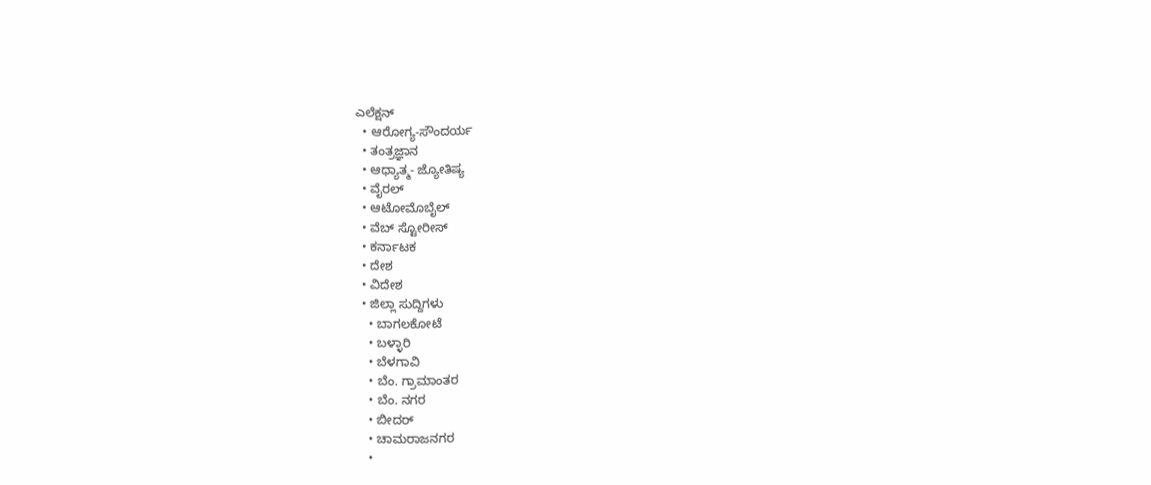ಎಲೆಕ್ಷನ್
  • ಆರೋಗ್ಯ-ಸೌಂದರ್ಯ
  • ತಂತ್ರಜ್ಞಾನ
  • ಆಧ್ಯಾತ್ಮ- ಜ್ಯೋತಿಷ್ಯ
  • ವೈರಲ್
  • ಆಟೋಮೊಬೈಲ್
  • ವೆಬ್ ಸ್ಟೋರೀಸ್
  • ಕರ್ನಾಟಕ
  • ದೇಶ
  • ವಿದೇಶ
  • ಜಿಲ್ಲಾ ಸುದ್ದಿಗಳು
    • ಬಾಗಲಕೋಟೆ
    • ಬಳ್ಳಾರಿ
    • ಬೆಳಗಾವಿ
    • ಬೆಂ. ಗ್ರಾಮಾಂತರ
    • ಬೆಂ. ನಗರ
    • ಬೀದರ್
    • ಚಾಮರಾಜನಗರ
    •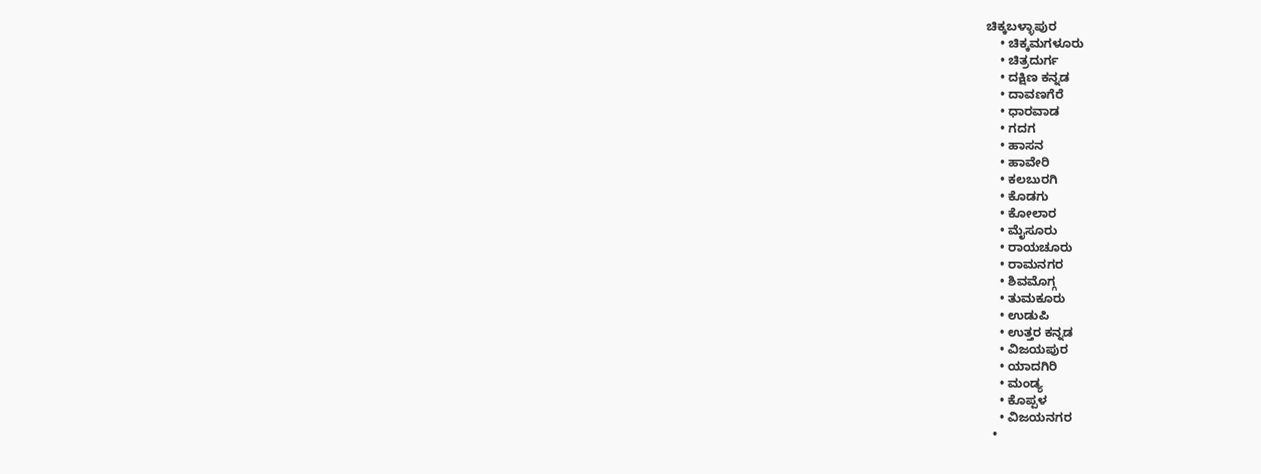ಚಿಕ್ಕಬಳ್ಳಾಪುರ
    • ಚಿಕ್ಕಮಗಳೂರು
    • ಚಿತ್ರದುರ್ಗ
    • ದಕ್ಷಿಣ ಕನ್ನಡ
    • ದಾವಣಗೆರೆ
    • ಧಾರವಾಡ
    • ಗದಗ
    • ಹಾಸನ
    • ಹಾವೇರಿ
    • ಕಲಬುರಗಿ
    • ಕೊಡಗು
    • ಕೋಲಾರ
    • ಮೈಸೂರು
    • ರಾಯಚೂರು
    • ರಾಮನಗರ
    • ಶಿವಮೊಗ್ಗ
    • ತುಮಕೂರು
    • ಉಡುಪಿ
    • ಉತ್ತರ ಕನ್ನಡ
    • ವಿಜಯಪುರ
    • ಯಾದಗಿರಿ
    • ಮಂಡ್ಯ
    • ಕೊಪ್ಪಳ
    • ವಿಜಯನಗರ
  •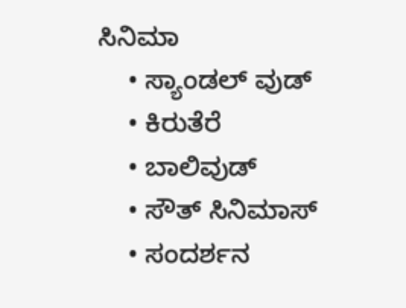ಸಿನಿಮಾ
    • ಸ್ಯಾಂಡಲ್ ವುಡ್
    • ಕಿರುತೆರೆ
    • ಬಾಲಿವುಡ್
    • ಸೌತ್ ಸಿನಿಮಾಸ್
    • ಸಂದರ್ಶನ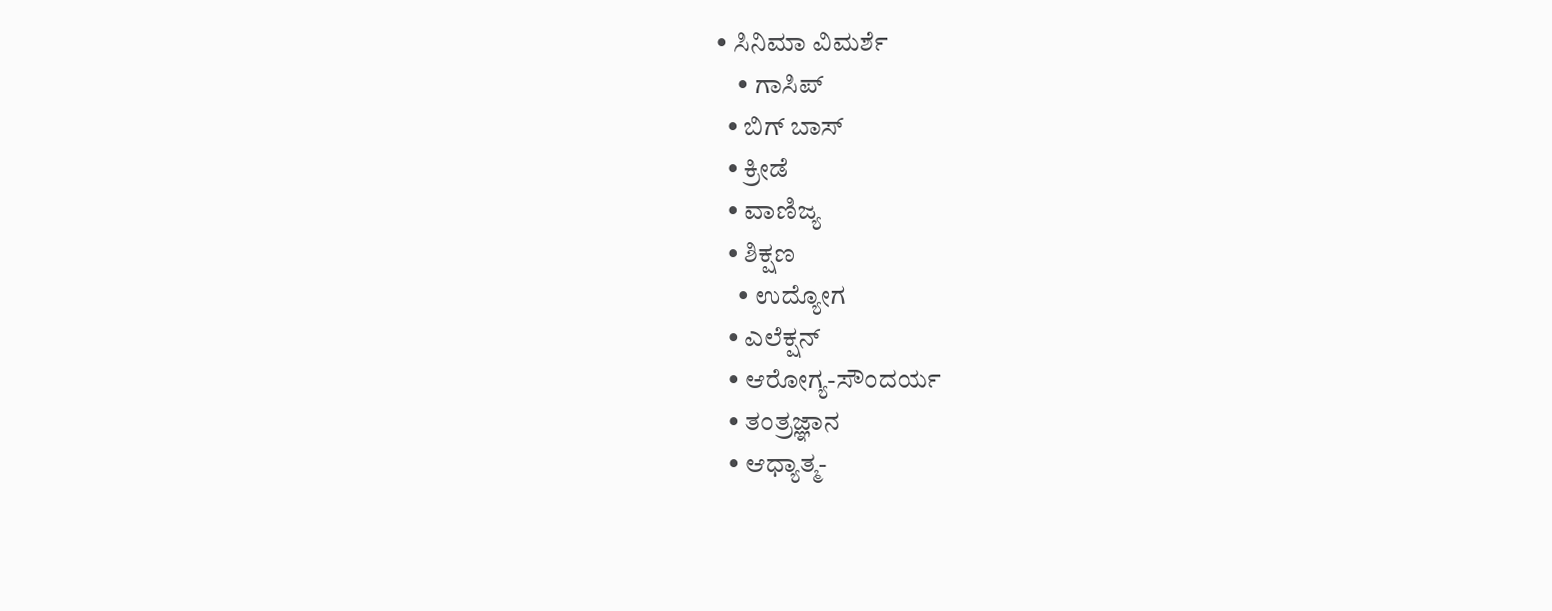• ಸಿನಿಮಾ ವಿಮರ್ಶೆ
    • ಗಾಸಿಪ್
  • ಬಿಗ್ ಬಾಸ್
  • ಕ್ರೀಡೆ
  • ವಾಣಿಜ್ಯ
  • ಶಿಕ್ಷಣ
    • ಉದ್ಯೋಗ
  • ಎಲೆಕ್ಷನ್
  • ಆರೋಗ್ಯ-ಸೌಂದರ್ಯ
  • ತಂತ್ರಜ್ಞಾನ
  • ಆಧ್ಯಾತ್ಮ-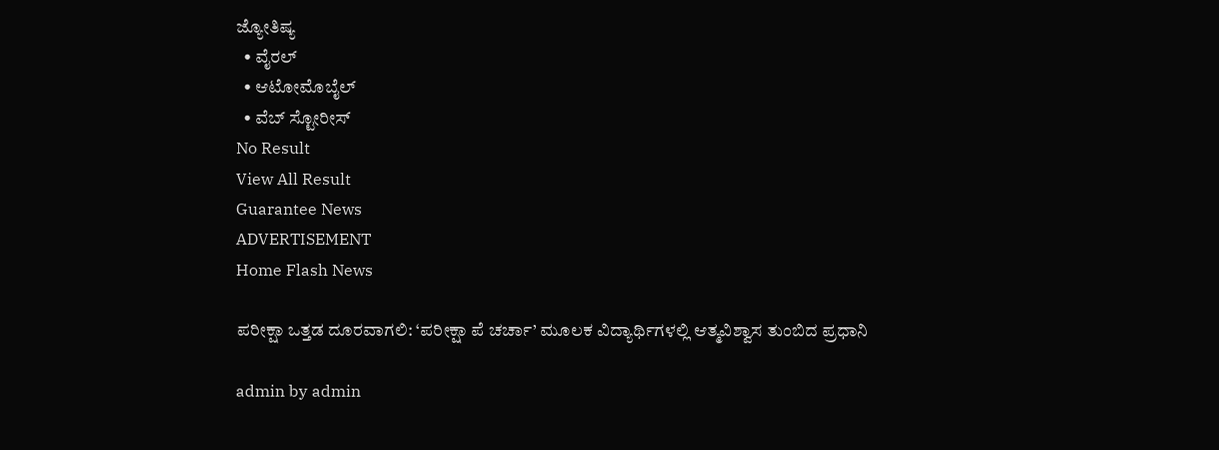ಜ್ಯೋತಿಷ್ಯ
  • ವೈರಲ್
  • ಆಟೋಮೊಬೈಲ್
  • ವೆಬ್ ಸ್ಟೋರೀಸ್
No Result
View All Result
Guarantee News
ADVERTISEMENT
Home Flash News

ಪರೀಕ್ಷಾ ಒತ್ತಡ ದೂರವಾಗಲಿ: ‘ಪರೀಕ್ಷಾ ಪೆ ಚರ್ಚಾ’ ಮೂಲಕ ವಿದ್ಯಾರ್ಥಿಗಳಲ್ಲಿ ಆತ್ಮವಿಶ್ವಾಸ ತುಂಬಿದ ಪ್ರಧಾನಿ

admin by admin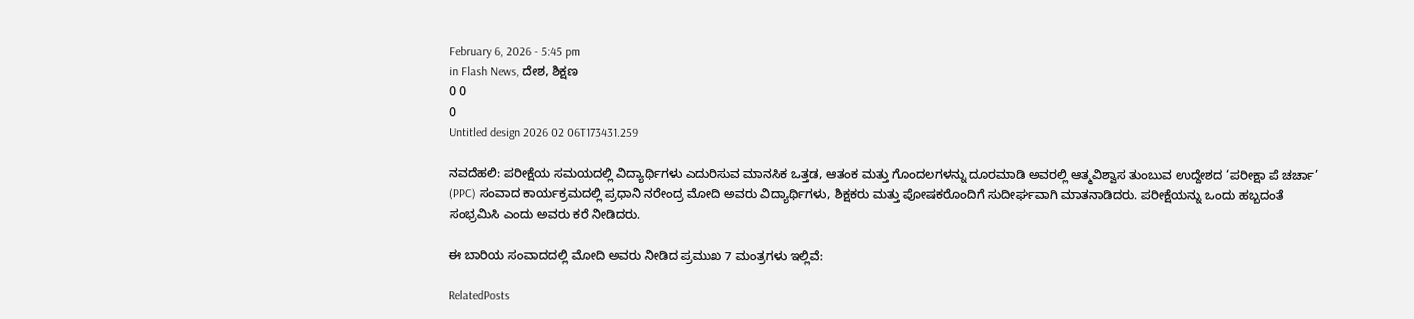February 6, 2026 - 5:45 pm
in Flash News, ದೇಶ, ಶಿಕ್ಷಣ
0 0
0
Untitled design 2026 02 06T173431.259

ನವದೆಹಲಿ: ಪರೀಕ್ಷೆಯ ಸಮಯದಲ್ಲಿ ವಿದ್ಯಾರ್ಥಿಗಳು ಎದುರಿಸುವ ಮಾನಸಿಕ ಒತ್ತಡ, ಆತಂಕ ಮತ್ತು ಗೊಂದಲಗಳನ್ನು ದೂರಮಾಡಿ ಅವರಲ್ಲಿ ಆತ್ಮವಿಶ್ವಾಸ ತುಂಬುವ ಉದ್ದೇಶದ ‘ಪರೀಕ್ಷಾ ಪೆ ಚರ್ಚಾ’ (PPC) ಸಂವಾದ ಕಾರ್ಯಕ್ರಮದಲ್ಲಿ ಪ್ರಧಾನಿ ನರೇಂದ್ರ ಮೋದಿ ಅವರು ವಿದ್ಯಾರ್ಥಿಗಳು, ಶಿಕ್ಷಕರು ಮತ್ತು ಪೋಷಕರೊಂದಿಗೆ ಸುದೀರ್ಘವಾಗಿ ಮಾತನಾಡಿದರು. ಪರೀಕ್ಷೆಯನ್ನು ಒಂದು ಹಬ್ಬದಂತೆ ಸಂಭ್ರಮಿಸಿ ಎಂದು ಅವರು ಕರೆ ನೀಡಿದರು.

ಈ ಬಾರಿಯ ಸಂವಾದದಲ್ಲಿ ಮೋದಿ ಅವರು ನೀಡಿದ ಪ್ರಮುಖ 7 ಮಂತ್ರಗಳು ಇಲ್ಲಿವೆ:

RelatedPosts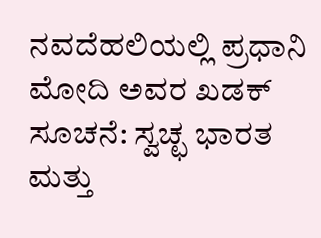ನವದೆಹಲಿಯಲ್ಲಿ ಪ್ರಧಾನಿ ಮೋದಿ ಅವರ ಖಡಕ್ ಸೂಚನೆ: ಸ್ವಚ್ಛ ಭಾರತ ಮತ್ತು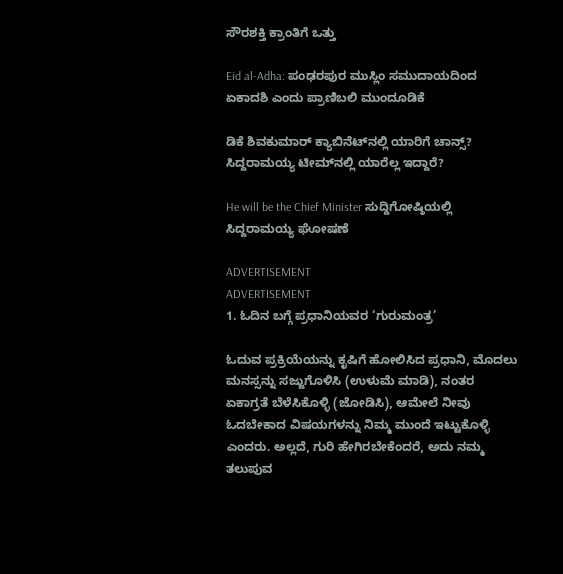ಸೌರಶಕ್ತಿ ಕ್ರಾಂತಿಗೆ ಒತ್ತು

Eid al-Adha: ಪಂಢರಪುರ ಮುಸ್ಲಿಂ ಸಮುದಾಯದಿಂದ ಏಕಾದಶಿ ಎಂದು ಪ್ರಾಣಿಬಲಿ ಮುಂದೂಡಿಕೆ

ಡಿಕೆ ಶಿವಕುಮಾರ್ ಕ್ಯಾಬಿನೆಟ್‌ನಲ್ಲಿ ಯಾರಿಗೆ ಚಾನ್ಸ್? ಸಿದ್ದರಾಮಯ್ಯ ಟೀಮ್‌ನಲ್ಲಿ ಯಾರೆಲ್ಲ ಇದ್ದಾರೆ?

He will be the Chief Minister ಸುದ್ದಿಗೋಷ್ಠಿಯಲ್ಲಿ ಸಿದ್ದರಾಮಯ್ಯ ಘೋಷಣೆ

ADVERTISEMENT
ADVERTISEMENT
1. ಓದಿನ ಬಗ್ಗೆ ಪ್ರಧಾನಿಯವರ ‘ಗುರುಮಂತ್ರ’

ಓದುವ ಪ್ರಕ್ರಿಯೆಯನ್ನು ಕೃಷಿಗೆ ಹೋಲಿಸಿದ ಪ್ರಧಾನಿ, ಮೊದಲು ಮನಸ್ಸನ್ನು ಸಜ್ಜುಗೊಳಿಸಿ (ಉಳುಮೆ ಮಾಡಿ), ನಂತರ ಏಕಾಗ್ರತೆ ಬೆಳೆಸಿಕೊಳ್ಳಿ (ಜೋಡಿಸಿ), ಆಮೇಲೆ ನೀವು ಓದಬೇಕಾದ ವಿಷಯಗಳನ್ನು ನಿಮ್ಮ ಮುಂದೆ ಇಟ್ಟುಕೊಳ್ಳಿ ಎಂದರು. ಅಲ್ಲದೆ, ಗುರಿ ಹೇಗಿರಬೇಕೆಂದರೆ, ಅದು ನಮ್ಮ ತಲುಪುವ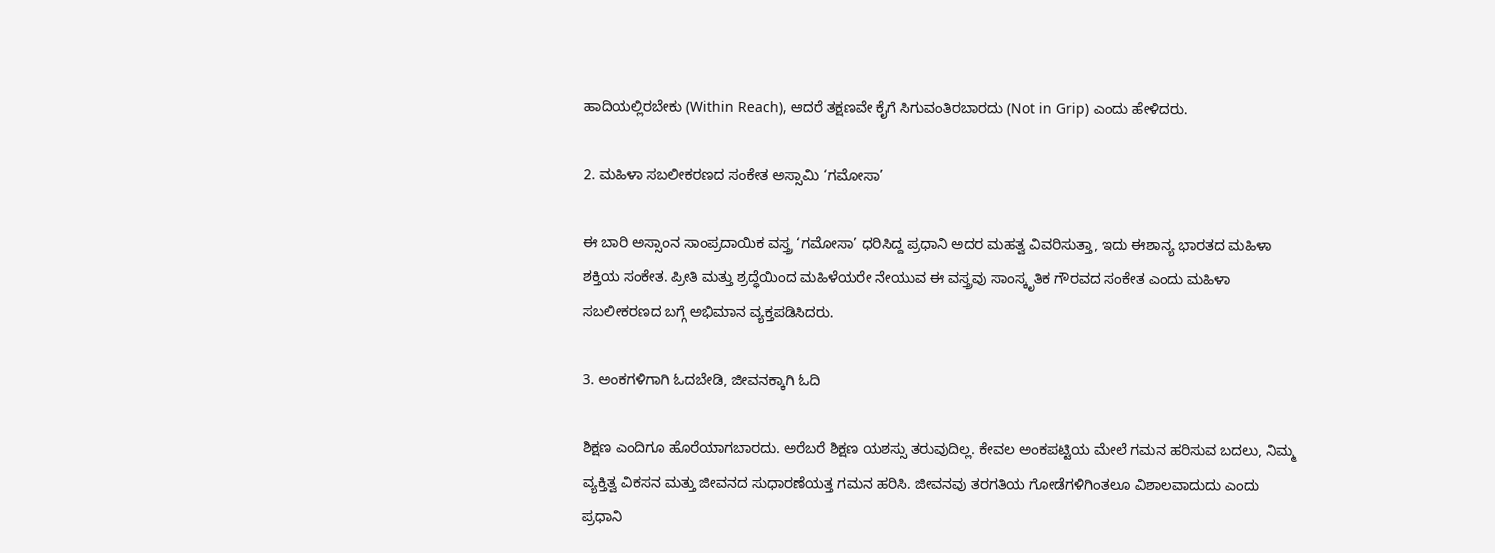ಹಾದಿಯಲ್ಲಿರಬೇಕು (Within Reach), ಆದರೆ ತಕ್ಷಣವೇ ಕೈಗೆ ಸಿಗುವಂತಿರಬಾರದು (Not in Grip) ಎಂದು ಹೇಳಿದರು.

2. ಮಹಿಳಾ ಸಬಲೀಕರಣದ ಸಂಕೇತ ಅಸ್ಸಾಮಿ ‘ಗಮೋಸಾ’

ಈ ಬಾರಿ ಅಸ್ಸಾಂನ ಸಾಂಪ್ರದಾಯಿಕ ವಸ್ತ್ರ ‘ಗಮೋಸಾ’ ಧರಿಸಿದ್ದ ಪ್ರಧಾನಿ ಅದರ ಮಹತ್ವ ವಿವರಿಸುತ್ತಾ, ಇದು ಈಶಾನ್ಯ ಭಾರತದ ಮಹಿಳಾ ಶಕ್ತಿಯ ಸಂಕೇತ. ಪ್ರೀತಿ ಮತ್ತು ಶ್ರದ್ಧೆಯಿಂದ ಮಹಿಳೆಯರೇ ನೇಯುವ ಈ ವಸ್ತ್ರವು ಸಾಂಸ್ಕೃತಿಕ ಗೌರವದ ಸಂಕೇತ ಎಂದು ಮಹಿಳಾ ಸಬಲೀಕರಣದ ಬಗ್ಗೆ ಅಭಿಮಾನ ವ್ಯಕ್ತಪಡಿಸಿದರು.

3. ಅಂಕಗಳಿಗಾಗಿ ಓದಬೇಡಿ, ಜೀವನಕ್ಕಾಗಿ ಓದಿ

ಶಿಕ್ಷಣ ಎಂದಿಗೂ ಹೊರೆಯಾಗಬಾರದು. ಅರೆಬರೆ ಶಿಕ್ಷಣ ಯಶಸ್ಸು ತರುವುದಿಲ್ಲ. ಕೇವಲ ಅಂಕಪಟ್ಟಿಯ ಮೇಲೆ ಗಮನ ಹರಿಸುವ ಬದಲು, ನಿಮ್ಮ ವ್ಯಕ್ತಿತ್ವ ವಿಕಸನ ಮತ್ತು ಜೀವನದ ಸುಧಾರಣೆಯತ್ತ ಗಮನ ಹರಿಸಿ. ಜೀವನವು ತರಗತಿಯ ಗೋಡೆಗಳಿಗಿಂತಲೂ ವಿಶಾಲವಾದುದು ಎಂದು ಪ್ರಧಾನಿ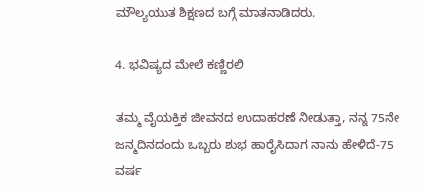ಮೌಲ್ಯಯುತ ಶಿಕ್ಷಣದ ಬಗ್ಗೆ ಮಾತನಾಡಿದರು.

4. ಭವಿಷ್ಯದ ಮೇಲೆ ಕಣ್ಣಿರಲಿ

ತಮ್ಮ ವೈಯಕ್ತಿಕ ಜೀವನದ ಉದಾಹರಣೆ ನೀಡುತ್ತಾ, ನನ್ನ 75ನೇ ಜನ್ಮದಿನದಂದು ಒಬ್ಬರು ಶುಭ ಹಾರೈಸಿದಾಗ ನಾನು ಹೇಳಿದೆ-75 ವರ್ಷ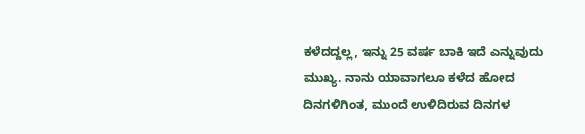ಕಳೆದದ್ದಲ್ಲ, ಇನ್ನು 25 ವರ್ಷ ಬಾಕಿ ಇದೆ ಎನ್ನುವುದು ಮುಖ್ಯ. ನಾನು ಯಾವಾಗಲೂ ಕಳೆದ ಹೋದ ದಿನಗಳಿಗಿಂತ, ಮುಂದೆ ಉಳಿದಿರುವ ದಿನಗಳ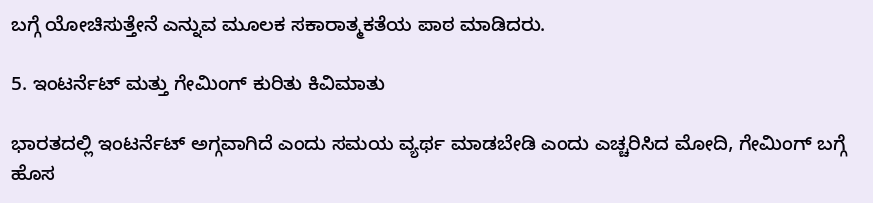ಬಗ್ಗೆ ಯೋಚಿಸುತ್ತೇನೆ ಎನ್ನುವ ಮೂಲಕ ಸಕಾರಾತ್ಮಕತೆಯ ಪಾಠ ಮಾಡಿದರು.

5. ಇಂಟರ್ನೆಟ್ ಮತ್ತು ಗೇಮಿಂಗ್ ಕುರಿತು ಕಿವಿಮಾತು

ಭಾರತದಲ್ಲಿ ಇಂಟರ್ನೆಟ್ ಅಗ್ಗವಾಗಿದೆ ಎಂದು ಸಮಯ ವ್ಯರ್ಥ ಮಾಡಬೇಡಿ ಎಂದು ಎಚ್ಚರಿಸಿದ ಮೋದಿ, ಗೇಮಿಂಗ್ ಬಗ್ಗೆ ಹೊಸ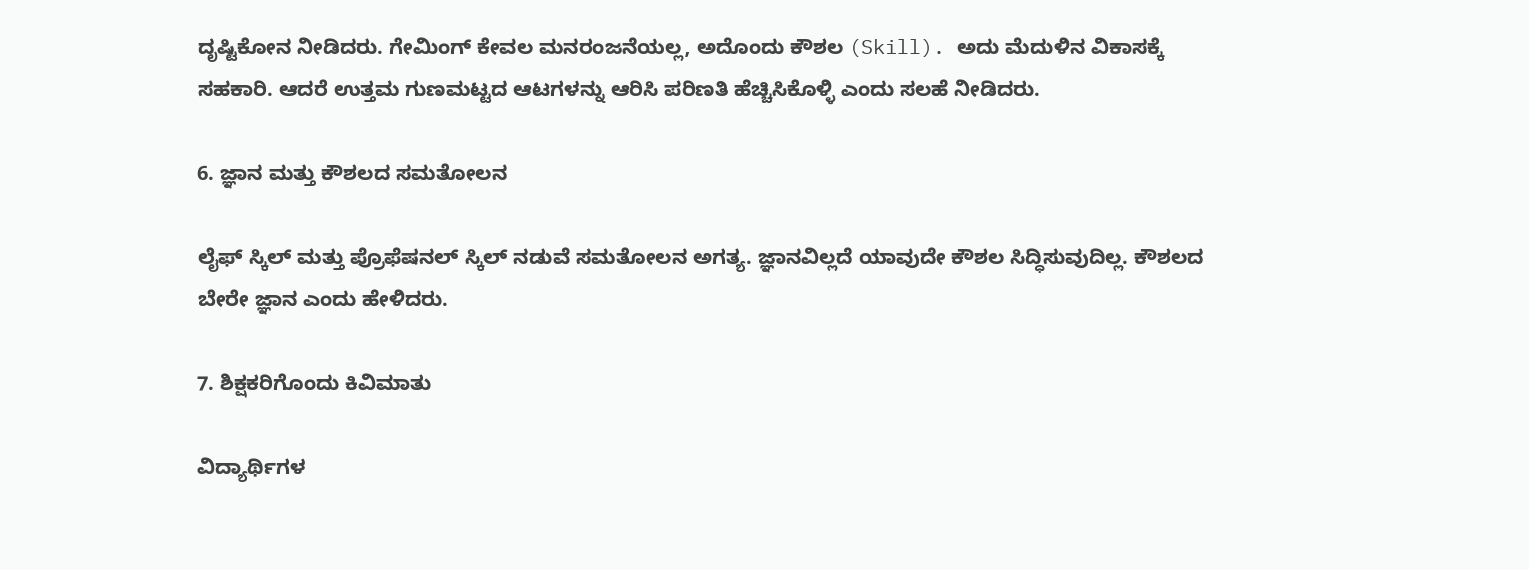ದೃಷ್ಟಿಕೋನ ನೀಡಿದರು. ಗೇಮಿಂಗ್ ಕೇವಲ ಮನರಂಜನೆಯಲ್ಲ, ಅದೊಂದು ಕೌಶಲ (Skill). ಅದು ಮೆದುಳಿನ ವಿಕಾಸಕ್ಕೆ ಸಹಕಾರಿ. ಆದರೆ ಉತ್ತಮ ಗುಣಮಟ್ಟದ ಆಟಗಳನ್ನು ಆರಿಸಿ ಪರಿಣತಿ ಹೆಚ್ಚಿಸಿಕೊಳ್ಳಿ ಎಂದು ಸಲಹೆ ನೀಡಿದರು.

6. ಜ್ಞಾನ ಮತ್ತು ಕೌಶಲದ ಸಮತೋಲನ

ಲೈಫ್ ಸ್ಕಿಲ್ ಮತ್ತು ಪ್ರೊಫೆಷನಲ್ ಸ್ಕಿಲ್ ನಡುವೆ ಸಮತೋಲನ ಅಗತ್ಯ. ಜ್ಞಾನವಿಲ್ಲದೆ ಯಾವುದೇ ಕೌಶಲ ಸಿದ್ಧಿಸುವುದಿಲ್ಲ. ಕೌಶಲದ ಬೇರೇ ಜ್ಞಾನ ಎಂದು ಹೇಳಿದರು.

7. ಶಿಕ್ಷಕರಿಗೊಂದು ಕಿವಿಮಾತು

ವಿದ್ಯಾರ್ಥಿಗಳ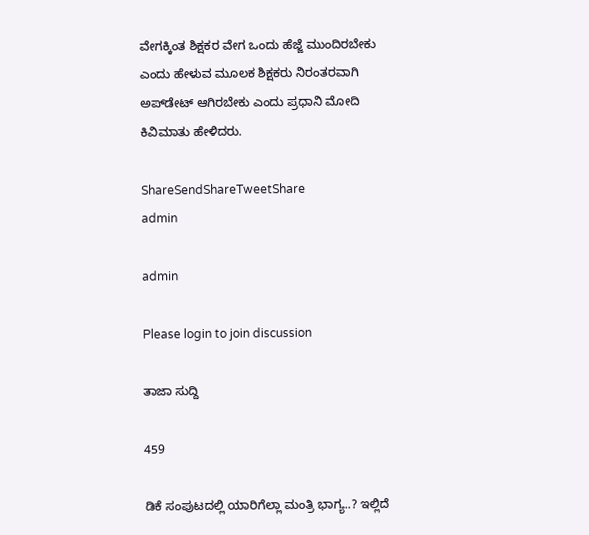ವೇಗಕ್ಕಿಂತ ಶಿಕ್ಷಕರ ವೇಗ ಒಂದು ಹೆಜ್ಜೆ ಮುಂದಿರಬೇಕು ಎಂದು ಹೇಳುವ ಮೂಲಕ ಶಿಕ್ಷಕರು ನಿರಂತರವಾಗಿ ಅಪ್‌ಡೇಟ್ ಆಗಿರಬೇಕು ಎಂದು ಪ್ರಧಾನಿ ಮೋದಿ ಕಿವಿಮಾತು ಹೇಳಿದರು.

ShareSendShareTweetShare
admin

admin

Please login to join discussion

ತಾಜಾ ಸುದ್ದಿ

459

ಡಿಕೆ ಸಂಪುಟದಲ್ಲಿ ಯಾರಿಗೆಲ್ಲಾ ಮಂತ್ರಿ ಭಾಗ್ಯ..? ಇಲ್ಲಿದೆ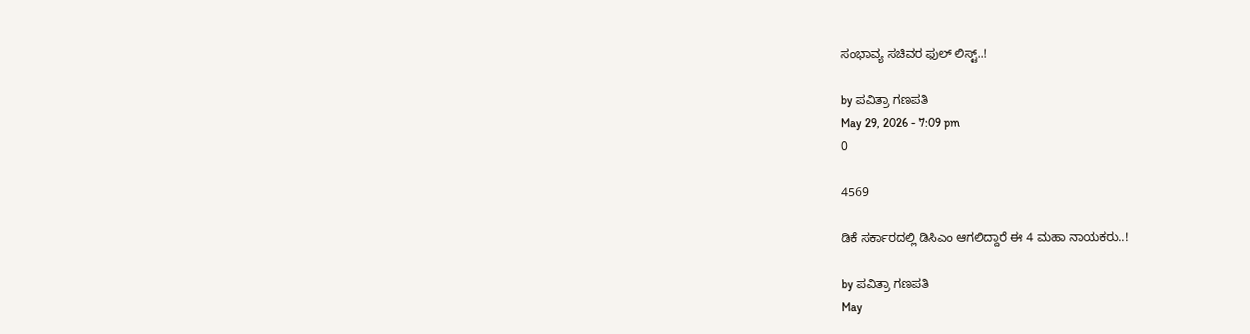ಸಂಭಾವ್ಯ ಸಚಿವರ ಫುಲ್‌ ಲಿಸ್ಟ್‌..!

by ಪವಿತ್ರಾ ಗಣಪತಿ
May 29, 2026 - 7:09 pm
0

4569

ಡಿಕೆ ಸರ್ಕಾರದಲ್ಲಿ ಡಿಸಿಎಂ ಆಗಲಿದ್ದಾರೆ ಈ 4 ಮಹಾ ನಾಯಕರು..!

by ಪವಿತ್ರಾ ಗಣಪತಿ
May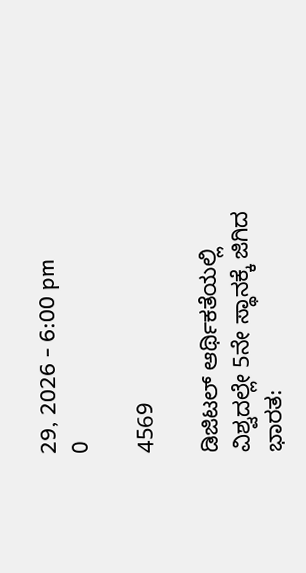29, 2026 - 6:00 pm
0

4569

ಡಿಜಿಟಲ್ ಆರ್ಥಿಕತೆಯಲ್ಲಿ ವಿಶ್ವದಲ್ಲೇ 5ನೇ ಸ್ಥಾನಕ್ಕೆ ಜಿಗಿದ ಭಾರತ: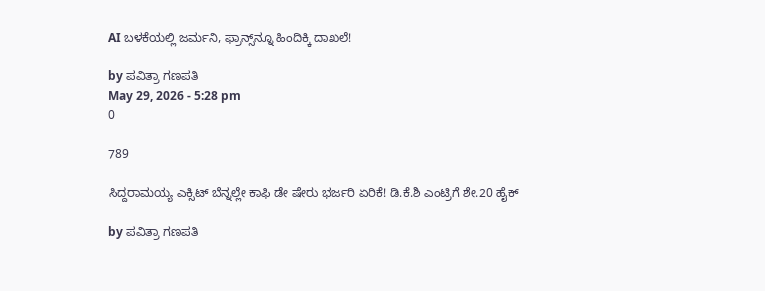AI ಬಳಕೆಯಲ್ಲಿ ಜರ್ಮನಿ, ಫ್ರಾನ್ಸ್‌ನ್ನೂ ಹಿಂದಿಕ್ಕಿ ದಾಖಲೆ!

by ಪವಿತ್ರಾ ಗಣಪತಿ
May 29, 2026 - 5:28 pm
0

789

ಸಿದ್ದರಾಮಯ್ಯ ಎಕ್ಸಿಟ್ ಬೆನ್ನಲ್ಲೇ ಕಾಫಿ ಡೇ ಷೇರು ಭರ್ಜರಿ ಏರಿಕೆ! ಡಿ.ಕೆ.ಶಿ ಎಂಟ್ರಿಗೆ ಶೇ.20 ಹೈಕ್

by ಪವಿತ್ರಾ ಗಣಪತಿ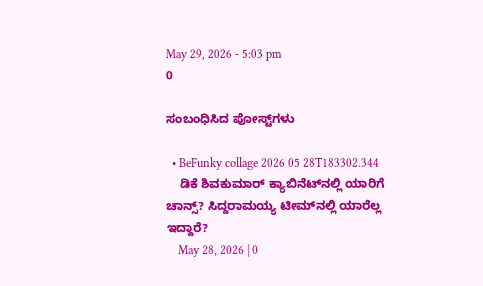May 29, 2026 - 5:03 pm
0

ಸಂಬಂಧಿಸಿದ ಪೋಸ್ಟ್‌ಗಳು

  • BeFunky collage 2026 05 28T183302.344
    ಡಿಕೆ ಶಿವಕುಮಾರ್ ಕ್ಯಾಬಿನೆಟ್‌ನಲ್ಲಿ ಯಾರಿಗೆ ಚಾನ್ಸ್? ಸಿದ್ದರಾಮಯ್ಯ ಟೀಮ್‌ನಲ್ಲಿ ಯಾರೆಲ್ಲ ಇದ್ದಾರೆ?
    May 28, 2026 | 0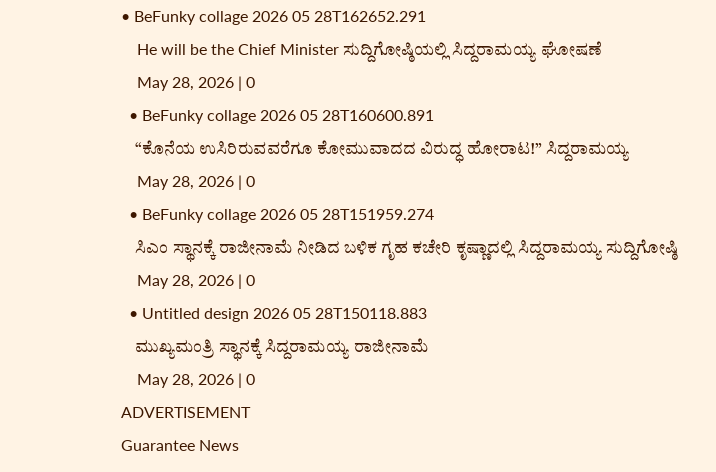• BeFunky collage 2026 05 28T162652.291
    He will be the Chief Minister ಸುದ್ದಿಗೋಷ್ಠಿಯಲ್ಲಿ ಸಿದ್ದರಾಮಯ್ಯ ಘೋಷಣೆ
    May 28, 2026 | 0
  • BeFunky collage 2026 05 28T160600.891
    “ಕೊನೆಯ ಉಸಿರಿರುವವರೆಗೂ ಕೋಮುವಾದದ ವಿರುದ್ಧ ಹೋರಾಟ!” ಸಿದ್ದರಾಮಯ್ಯ
    May 28, 2026 | 0
  • BeFunky collage 2026 05 28T151959.274
    ಸಿಎಂ ಸ್ಥಾನಕ್ಕೆ ರಾಜೀನಾಮೆ ನೀಡಿದ ಬಳಿಕ ಗೃಹ ಕಚೇರಿ ಕೃಷ್ಣಾದಲ್ಲಿ ಸಿದ್ದರಾಮಯ್ಯ ಸುದ್ದಿಗೋಷ್ಠಿ
    May 28, 2026 | 0
  • Untitled design 2026 05 28T150118.883
    ಮುಖ್ಯಮಂತ್ರಿ ಸ್ಥಾನಕ್ಕೆ ಸಿದ್ದರಾಮಯ್ಯ ರಾಜೀನಾಮೆ
    May 28, 2026 | 0
ADVERTISEMENT
Guarantee News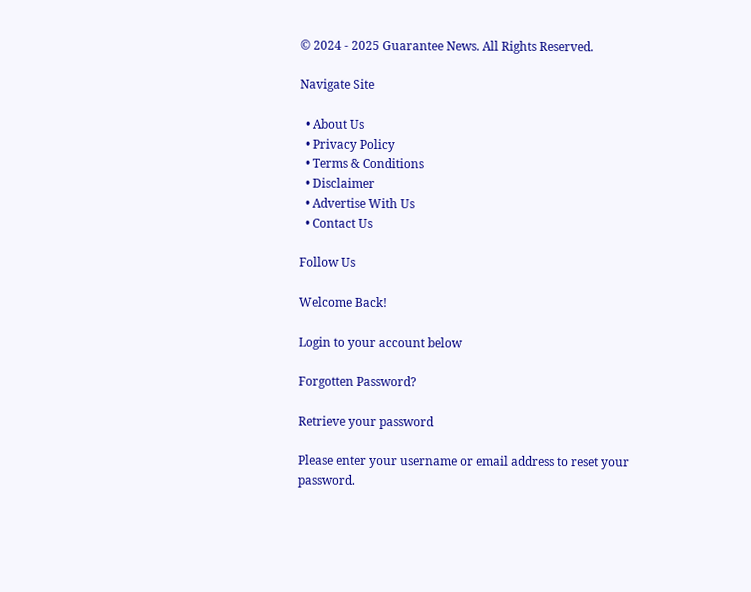© 2024 - 2025 Guarantee News. All Rights Reserved.

Navigate Site

  • About Us
  • Privacy Policy
  • Terms & Conditions
  • Disclaimer
  • Advertise With Us
  • Contact Us

Follow Us

Welcome Back!

Login to your account below

Forgotten Password?

Retrieve your password

Please enter your username or email address to reset your password.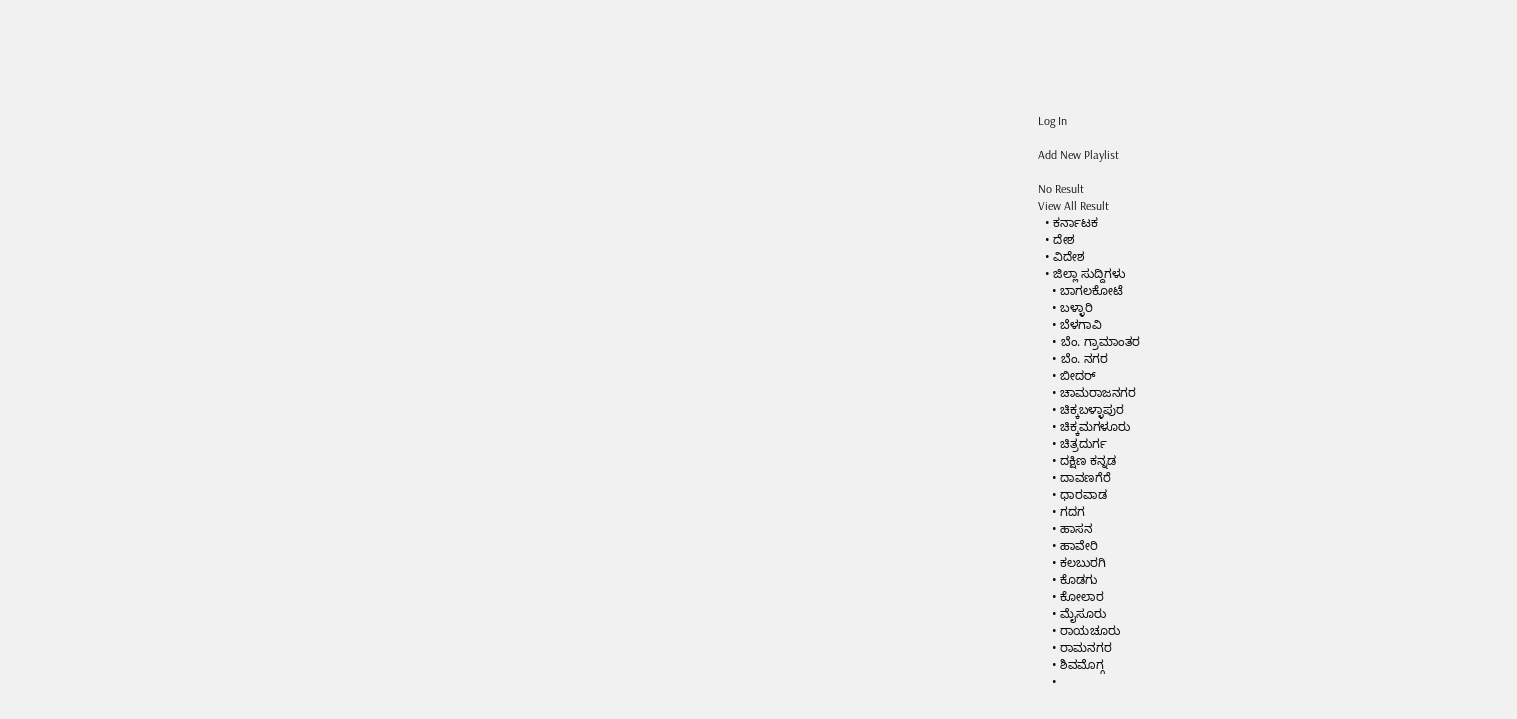Log In

Add New Playlist

No Result
View All Result
  • ಕರ್ನಾಟಕ
  • ದೇಶ
  • ವಿದೇಶ
  • ಜಿಲ್ಲಾ ಸುದ್ದಿಗಳು
    • ಬಾಗಲಕೋಟೆ
    • ಬಳ್ಳಾರಿ
    • ಬೆಳಗಾವಿ
    • ಬೆಂ. ಗ್ರಾಮಾಂತರ
    • ಬೆಂ. ನಗರ
    • ಬೀದರ್
    • ಚಾಮರಾಜನಗರ
    • ಚಿಕ್ಕಬಳ್ಳಾಪುರ
    • ಚಿಕ್ಕಮಗಳೂರು
    • ಚಿತ್ರದುರ್ಗ
    • ದಕ್ಷಿಣ ಕನ್ನಡ
    • ದಾವಣಗೆರೆ
    • ಧಾರವಾಡ
    • ಗದಗ
    • ಹಾಸನ
    • ಹಾವೇರಿ
    • ಕಲಬುರಗಿ
    • ಕೊಡಗು
    • ಕೋಲಾರ
    • ಮೈಸೂರು
    • ರಾಯಚೂರು
    • ರಾಮನಗರ
    • ಶಿವಮೊಗ್ಗ
    •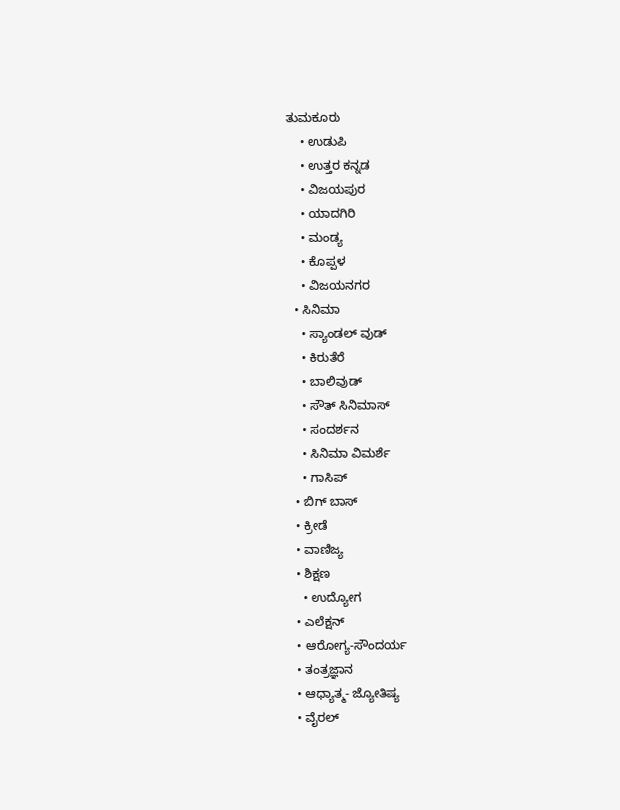ತುಮಕೂರು
    • ಉಡುಪಿ
    • ಉತ್ತರ ಕನ್ನಡ
    • ವಿಜಯಪುರ
    • ಯಾದಗಿರಿ
    • ಮಂಡ್ಯ
    • ಕೊಪ್ಪಳ
    • ವಿಜಯನಗರ
  • ಸಿನಿಮಾ
    • ಸ್ಯಾಂಡಲ್ ವುಡ್
    • ಕಿರುತೆರೆ
    • ಬಾಲಿವುಡ್
    • ಸೌತ್ ಸಿನಿಮಾಸ್
    • ಸಂದರ್ಶನ
    • ಸಿನಿಮಾ ವಿಮರ್ಶೆ
    • ಗಾಸಿಪ್
  • ಬಿಗ್ ಬಾಸ್
  • ಕ್ರೀಡೆ
  • ವಾಣಿಜ್ಯ
  • ಶಿಕ್ಷಣ
    • ಉದ್ಯೋಗ
  • ಎಲೆಕ್ಷನ್
  • ಆರೋಗ್ಯ-ಸೌಂದರ್ಯ
  • ತಂತ್ರಜ್ಞಾನ
  • ಆಧ್ಯಾತ್ಮ- ಜ್ಯೋತಿಷ್ಯ
  • ವೈರಲ್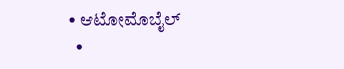• ಆಟೋಮೊಬೈಲ್
  •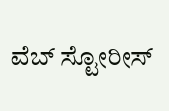ವೆಬ್ ಸ್ಟೋರೀಸ್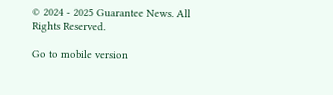© 2024 - 2025 Guarantee News. All Rights Reserved.

Go to mobile version